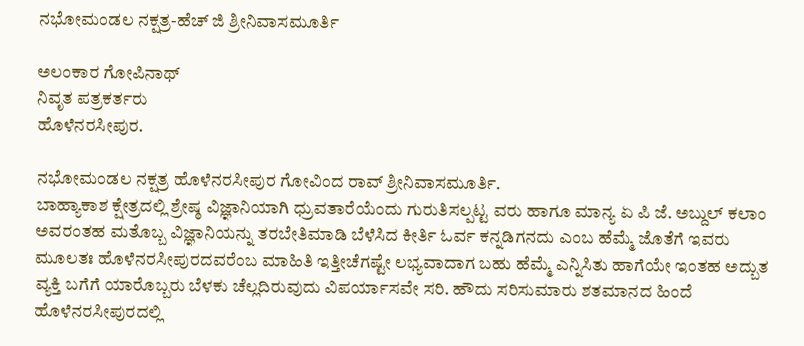ನಭೋಮಂಡಲ ನಕ್ಷತ್ರ-ಹೆಚ್ ಜಿ ಶ್ರೀನಿವಾಸಮೂರ್ತಿ

ಅಲಂಕಾರ ಗೋಪಿನಾಥ್
ನಿವೃತ ಪತ್ರಕರ್ತರು
ಹೊಳೆನರಸೀಪುರ.

ನಭೋಮಂಡಲ ನಕ್ಷತ್ರ ಹೊಳೆನರಸೀಪುರ ಗೋವಿಂದ ರಾವ್ ಶ್ರೀನಿವಾಸಮೂರ್ತಿ.
ಬಾಹ್ಯಾಕಾಶ ಕ್ಷೇತ್ರದಲ್ಲಿ ಶ್ರೇಷ್ಠ ವಿಜ್ಞಾನಿಯಾಗಿ ಧ್ರುವತಾರೆಯೆಂದು ಗುರುತಿಸಲ್ಪಟ್ಟ ವರು ಹಾಗೂ ಮಾನ್ಯ ಏ ಪಿ ಜೆ. ಅಬ್ದುಲ್ ಕಲಾಂ ಅವರಂತಹ ಮತೊಬ್ಬ ವಿಜ್ಞಾನಿಯನ್ನು ತರಬೇತಿಮಾಡಿ ಬೆಳೆಸಿದ ಕೀರ್ತಿ ಓರ್ವ ಕನ್ನಡಿಗನದು ಎಂಬ ಹೆಮ್ಮೆ ಜೊತೆಗೆ ಇವರು ಮೂಲತಃ ಹೊಳೆನರಸೀಪುರದವರೆಂಬ ಮಾಹಿತಿ ಇತ್ತೀಚೆಗಷ್ಟೇ ಲಭ್ಯವಾದಾಗ ಬಹು ಹೆಮ್ಮೆ ಎನ್ನಿಸಿತು ಹಾಗೆಯೇ ಇಂತಹ ಅದ್ಬುತ ವ್ಯಕ್ತಿ ಬಗೆಗೆ ಯಾರೊಬ್ಬರು ಬೆಳಕು ಚೆಲ್ಲದಿರುವುದು ವಿಪರ್ಯಾಸವೇ ಸರಿ. ಹೌದು ಸರಿಸುಮಾರು ಶತಮಾನದ ಹಿಂದೆ ಹೊಳೆನರಸೀಪುರದಲ್ಲಿ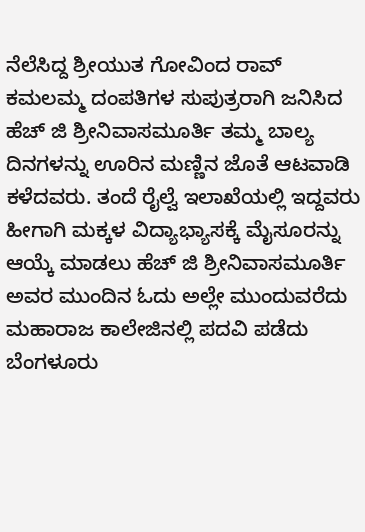ನೆಲೆಸಿದ್ದ ಶ್ರೀಯುತ ಗೋವಿಂದ ರಾವ್ ಕಮಲಮ್ಮ ದಂಪತಿಗಳ ಸುಪುತ್ರರಾಗಿ ಜನಿಸಿದ ಹೆಚ್ ಜಿ ಶ್ರೀನಿವಾಸಮೂರ್ತಿ ತಮ್ಮ ಬಾಲ್ಯ ದಿನಗಳನ್ನು ಊರಿನ ಮಣ್ಣಿನ ಜೊತೆ ಆಟವಾಡಿ ಕಳೆದವರು. ತಂದೆ ರೈಲ್ವೆ ಇಲಾಖೆಯಲ್ಲಿ ಇದ್ದವರು ಹೀಗಾಗಿ ಮಕ್ಕಳ ವಿದ್ಯಾಭ್ಯಾಸಕ್ಕೆ ಮೈಸೂರನ್ನು ಆಯ್ಕೆ ಮಾಡಲು ಹೆಚ್ ಜಿ ಶ್ರೀನಿವಾಸಮೂರ್ತಿ ಅವರ ಮುಂದಿನ ಓದು ಅಲ್ಲೇ ಮುಂದುವರೆದು ಮಹಾರಾಜ ಕಾಲೇಜಿನಲ್ಲಿ ಪದವಿ ಪಡೆದು ಬೆಂಗಳೂರು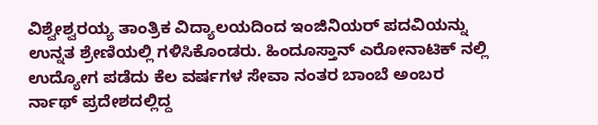ವಿಶ್ವೇಶ್ವರಯ್ಯ ತಾಂತ್ರಿಕ ವಿದ್ಯಾಲಯದಿಂದ ಇಂಜಿನಿಯರ್ ಪದವಿಯನ್ನು ಉನ್ನತ ಶ್ರೇಣಿಯಲ್ಲಿ ಗಳಿಸಿಕೊಂಡರು. ಹಿಂದೂಸ್ತಾನ್ ಎರೋನಾಟಿಕ್ ನಲ್ಲಿ ಉದ್ಯೋಗ ಪಡೆದು ಕೆಲ ವರ್ಷಗಳ ಸೇವಾ ನಂತರ ಬಾಂಬೆ ಅಂಬರ ರ್ನಾಥ್ ಪ್ರದೇಶದಲ್ಲಿದ್ದ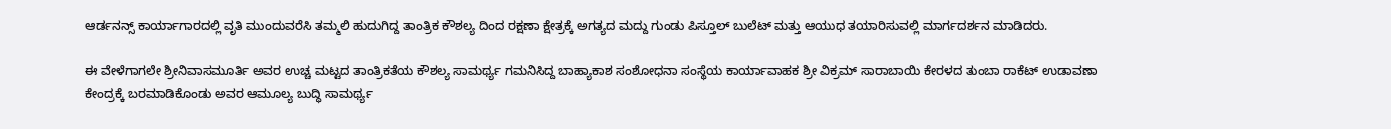ಆರ್ಡನನ್ಸ್ ಕಾರ್ಯಾಗಾರದಲ್ಲಿ ವೃತಿ ಮುಂದುವರೆಸಿ ತಮ್ಮಲಿ ಹುದುಗಿದ್ದ ತಾಂತ್ರಿಕ ಕೌಶಲ್ಯ ದಿಂದ ರಕ್ಷಣಾ ಕ್ಷೇತ್ರಕ್ಕೆ ಅಗತ್ಯದ ಮದ್ದು ಗುಂಡು ಪಿಸ್ತೂಲ್ ಬುಲೆಟ್ ಮತ್ತು ಆಯುಧ ತಯಾರಿಸುವಲ್ಲಿ ಮಾರ್ಗದರ್ಶನ ಮಾಡಿದರು.

ಈ ವೇಳೆಗಾಗಲೇ ಶ್ರೀನಿವಾಸಮೂರ್ತಿ ಅವರ ಉಚ್ಚ ಮಟ್ಟದ ತಾಂತ್ರಿಕತೆಯ ಕೌಶಲ್ಯ ಸಾಮರ್ಥ್ಯ ಗಮನಿಸಿದ್ದ ಬಾಹ್ಯಾಕಾಶ ಸಂಶೋಧನಾ ಸಂಸ್ಥೆಯ ಕಾರ್ಯಾವಾಹಕ ಶ್ರೀ ವಿಕ್ರಮ್ ಸಾರಾಬಾಯಿ ಕೇರಳದ ತುಂಬಾ ರಾಕೆಟ್ ಉಡಾವಣಾ ಕೇಂದ್ರಕ್ಕೆ ಬರಮಾಡಿಕೊಂಡು ಅವರ ಆಮೂಲ್ಯ ಬುದ್ಧಿ ಸಾಮರ್ಥ್ಯ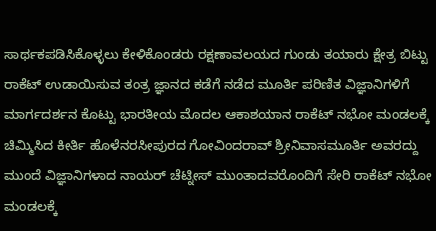ಸಾರ್ಥಕಪಡಿಸಿಕೊಳ್ಳಲು ಕೇಳಿಕೊಂಡರು ರಕ್ಷಣಾವಲಯದ ಗುಂಡು ತಯಾರು ಕ್ಷೇತ್ರ ಬಿಟ್ಟು ರಾಕೆಟ್ ಉಡಾಯಿಸುವ ತಂತ್ರ ಜ್ಞಾನದ ಕಡೆಗೆ ನಡೆದ ಮೂರ್ತಿ ಪರಿಣಿತ ವಿಜ್ಞಾನಿಗಳಿಗೆ ಮಾರ್ಗದರ್ಶನ ಕೊಟ್ಟು ಭಾರತೀಯ ಮೊದಲ ಆಕಾಶಯಾನ ರಾಕೆಟ್ ನಭೋ ಮಂಡಲಕ್ಕೆ ಚಿಮ್ಮಿಸಿದ ಕೀರ್ತಿ ಹೊಳೆನರಸೀಪುರದ ಗೋವಿಂದರಾವ್ ಶ್ರೀನಿವಾಸಮೂರ್ತಿ ಅವರದ್ದು ಮುಂದೆ ವಿಜ್ಞಾನಿಗಳಾದ ನಾಯರ್ ಚೆಟ್ನೀಸ್ ಮುಂತಾದವರೊಂದಿಗೆ ಸೇರಿ ರಾಕೆಟ್ ನಭೋ ಮಂಡಲಕ್ಕೆ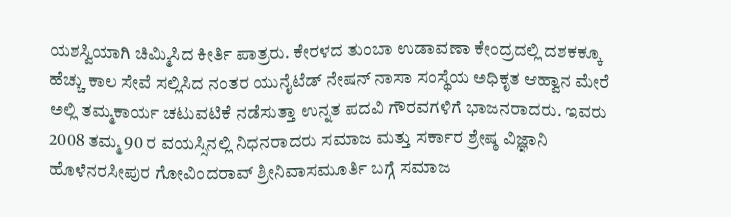ಯಶಸ್ವಿಯಾಗಿ ಚಿಮ್ಮಿಸಿದ ಕೀರ್ತಿ ಪಾತ್ರರು. ಕೇರಳದ ತುಂಬಾ ಉಡಾವಣಾ ಕೇಂದ್ರದಲ್ಲಿ ದಶಕಕ್ಕೂ ಹೆಚ್ಚು ಕಾಲ ಸೇವೆ ಸಲ್ಲಿಸಿದ ನಂತರ ಯುನೈಟೆಡ್ ನೇಷನ್ ನಾಸಾ ಸಂಸ್ಥೆಯ ಅಧಿಕೃತ ಆಹ್ವಾನ ಮೇರೆ ಅಲ್ಲಿ ತಮ್ಮಕಾರ್ಯ ಚಟುವಟಿಕೆ ನಡೆಸುತ್ತಾ ಉನ್ನತ ಪದವಿ ಗೌರವಗಳಿಗೆ ಭಾಜನರಾದರು. ಇವರು 2008 ತಮ್ಮ 90 ರ ವಯಸ್ಸಿನಲ್ಲಿ ನಿಧನರಾದರು ಸಮಾಜ ಮತ್ತು ಸರ್ಕಾರ ಶ್ರೇಷ್ಠ ವಿಜ್ಞಾನಿ ಹೊಳೆನರಸೀಪುರ ಗೋವಿಂದರಾವ್ ಶ್ರೀನಿವಾಸಮೂರ್ತಿ ಬಗ್ಗೆ ಸಮಾಜ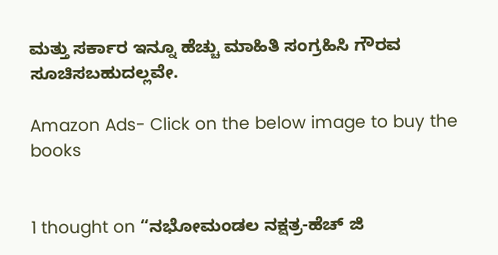ಮತ್ತು ಸರ್ಕಾರ ಇನ್ನೂ ಹೆಚ್ಚು ಮಾಹಿತಿ ಸಂಗ್ರಹಿಸಿ ಗೌರವ ಸೂಚಿಸಬಹುದಲ್ಲವೇ.

Amazon Ads- Click on the below image to buy the books


1 thought on “ನಭೋಮಂಡಲ ನಕ್ಷತ್ರ-ಹೆಚ್ ಜಿ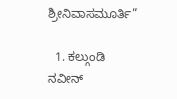ಶ್ರೀನಿವಾಸಮೂರ್ತಿ”

  1. ಕಲ್ಗುಂಡಿ ನವೀನ್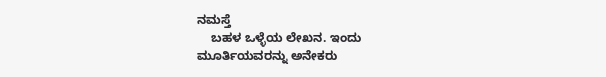ನಮಸ್ತೆ
    ಬಹಳ ಒಳ್ಳೆಯ ಲೇಖನ. ಇಂದು ಮೂರ್ತಿಯವರನ್ನು ಅನೇಕರು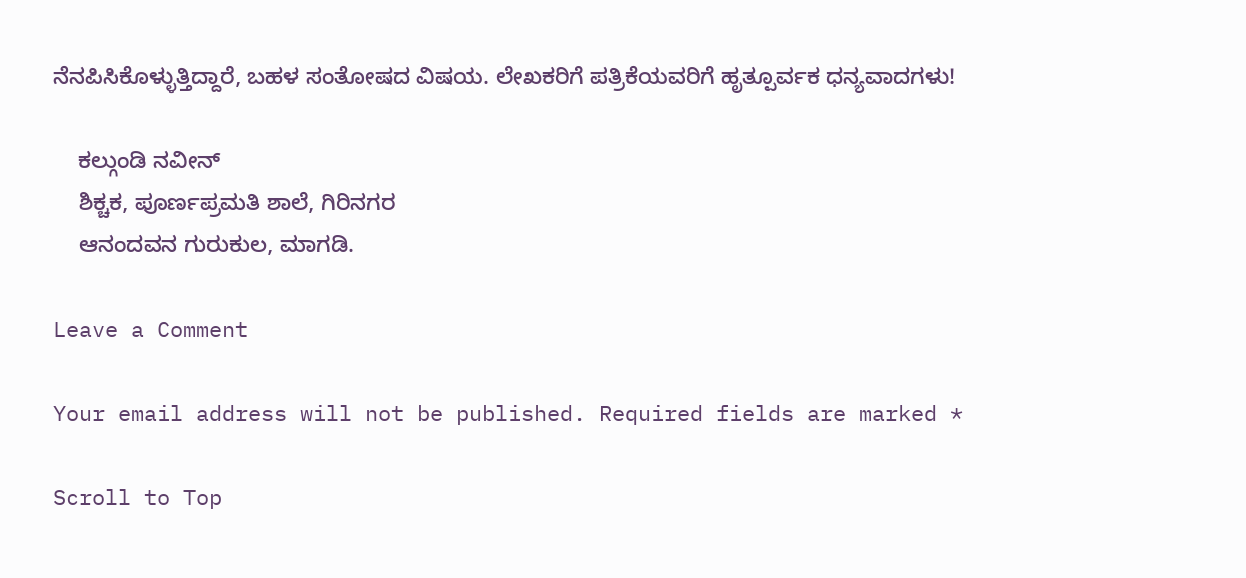ನೆನಪಿಸಿಕೊಳ್ಳುತ್ತಿದ್ದಾರೆ, ಬಹಳ ಸಂತೋಷದ ವಿಷಯ. ಲೇಖಕರಿಗೆ ಪತ್ರಿಕೆಯವರಿಗೆ ಹೃತ್ಪೂರ್ವಕ ಧನ್ಯವಾದಗಳು!

    ಕಲ್ಗುಂಡಿ ನವೀನ್
    ಶಿಕ್ಚಕ, ಪೂರ್ಣಪ್ರಮತಿ ಶಾಲೆ, ಗಿರಿನಗರ
    ಆನಂದವನ ಗುರುಕುಲ, ಮಾಗಡಿ.

Leave a Comment

Your email address will not be published. Required fields are marked *

Scroll to Top